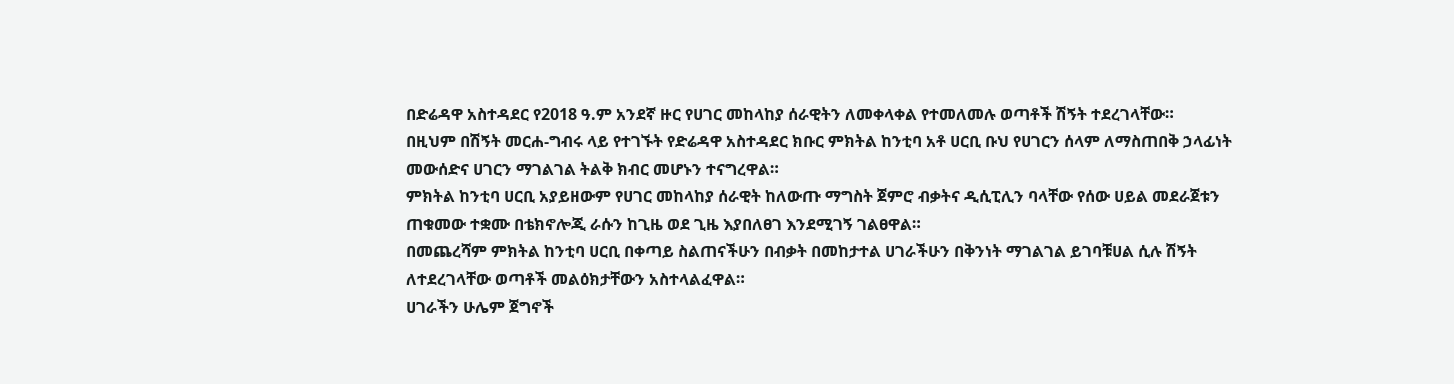በድሬዳዋ አስተዳደር የ2018 ዓ.ም አንደኛ ዙር የሀገር መከላከያ ሰራዊትን ለመቀላቀል የተመለመሉ ወጣቶች ሽኝት ተደረገላቸው።
በዚህም በሽኝት መርሐ-ግብሩ ላይ የተገኙት የድሬዳዋ አስተዳደር ክቡር ምክትል ከንቲባ አቶ ሀርቢ ቡህ የሀገርን ሰላም ለማስጠበቅ ኃላፊነት መውሰድና ሀገርን ማገልገል ትልቅ ክብር መሆኑን ተናግረዋል።
ምክትል ከንቲባ ሀርቢ አያይዘውም የሀገር መከላከያ ሰራዊት ከለውጡ ማግስት ጀምሮ ብቃትና ዲሲፒሊን ባላቸው የሰው ሀይል መደራጀቱን ጠቁመው ተቋሙ በቴክኖሎጂ ራሱን ከጊዜ ወደ ጊዜ እያበለፀገ እንደሚገኝ ገልፀዋል።
በመጨረሻም ምክትል ከንቲባ ሀርቢ በቀጣይ ስልጠናችሁን በብቃት በመከታተል ሀገራችሁን በቅንነት ማገልገል ይገባቹሀል ሲሉ ሽኝት ለተደረገላቸው ወጣቶች መልዕክታቸውን አስተላልፈዋል።
ሀገራችን ሁሌም ጀግኖች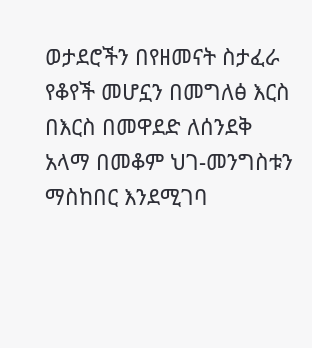ወታደሮችን በየዘመናት ስታፈራ የቆየች መሆኗን በመግለፅ እርስ በእርስ በመዋደድ ለሰንደቅ አላማ በመቆም ህገ-መንግስቱን ማስከበር እንደሚገባ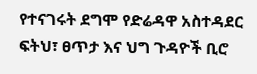የተናገሩት ደግሞ የድሬዳዋ አስተዳደር ፍትህ፣ ፀጥታ እና ህግ ጉዳዮች ቢሮ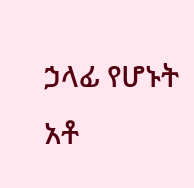ኃላፊ የሆኑት አቶ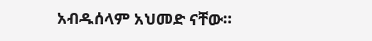አብዱሰላም አህመድ ናቸው።